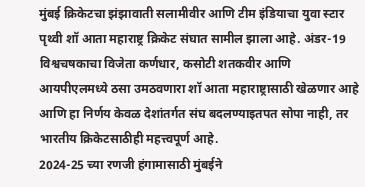मुंबई क्रिकेटचा झंझावाती सलामीवीर आणि टीम इंडियाचा युवा स्टार पृथ्वी शॉ आता महाराष्ट्र क्रिकेट संघात सामील झाला आहे. अंडर-19 विश्वचषकाचा विजेता कर्णधार, कसोटी शतकवीर आणि आयपीएलमध्ये ठसा उमठवणारा शॉ आता महाराष्ट्रासाठी खेळणार आहे आणि हा निर्णय केवळ देशांतर्गत संघ बदलण्याइतपत सोपा नाही, तर भारतीय क्रिकेटसाठीही महत्त्वपूर्ण आहे.
2024-25 च्या रणजी हंगामासाठी मुंबईने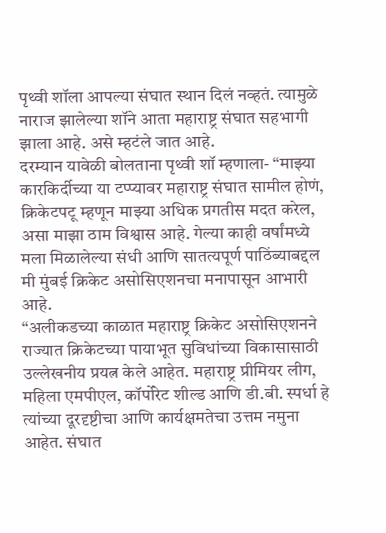पृथ्वी शॉला आपल्या संघात स्थान दिलं नव्हतं. त्यामुळे नाराज झालेल्या शॉने आता महाराष्ट्र संघात सहभागी झाला आहे. असे म्हटंले जात आहे.
दरम्यान यावेळी बोलताना पृथ्वी शॉ म्हणाला- “माझ्या कारकिर्दीच्या या टप्प्यावर महाराष्ट्र संघात सामील होणं, क्रिकेटपटू म्हणून माझ्या अधिक प्रगतीस मदत करेल, असा माझा ठाम विश्वास आहे. गेल्या काही वर्षांमध्ये मला मिळालेल्या संधी आणि सातत्यपूर्ण पाठिंब्याबद्दल मी मुंबई क्रिकेट असोसिएशनचा मनापासून आभारी आहे.
“अलीकडच्या काळात महाराष्ट्र क्रिकेट असोसिएशनने राज्यात क्रिकेटच्या पायाभूत सुविधांच्या विकासासाठी उल्लेखनीय प्रयत्न केले आहेत. महाराष्ट्र प्रीमियर लीग, महिला एमपीएल, कॉर्पोरेट शील्ड आणि डी.बी. स्पर्धा हे त्यांच्या दूरदृष्टीचा आणि कार्यक्षमतेचा उत्तम नमुना आहेत. संघात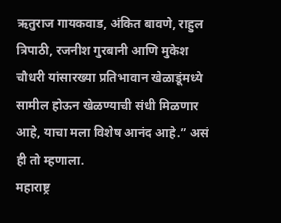ऋतुराज गायकवाड, अंकित बावणे, राहुल त्रिपाठी, रजनीश गुरबानी आणि मुकेश चौधरी यांसारख्या प्रतिभावान खेळाडूंमध्ये सामील होऊन खेळण्याची संधी मिळणार आहे, याचा मला विशेष आनंद आहे.” असं ही तो म्हणाला.
महाराष्ट्र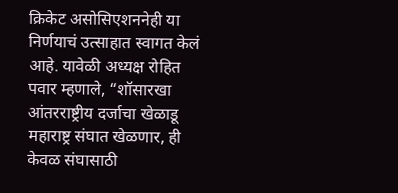क्रिकेट असोसिएशननेही या निर्णयाचं उत्साहात स्वागत केलं आहे. यावेळी अध्यक्ष रोहित पवार म्हणाले, “शॉसारखा आंतरराष्ट्रीय दर्जाचा खेळाडू महाराष्ट्र संघात खेळणार, ही केवळ संघासाठी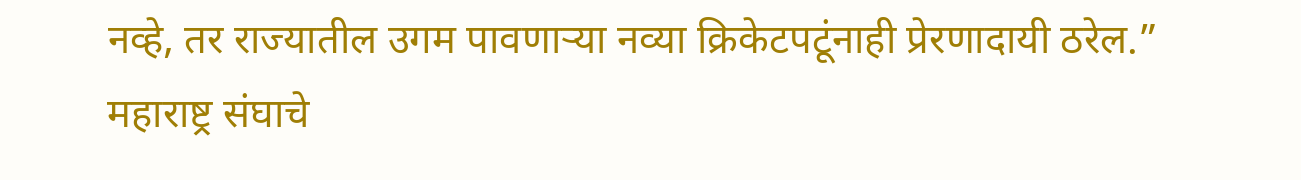नव्हे, तर राज्यातील उगम पावणाऱ्या नव्या क्रिकेटपटूंनाही प्रेरणादायी ठरेल.”
महाराष्ट्र संघाचे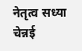नेतृत्व सध्या चेन्नई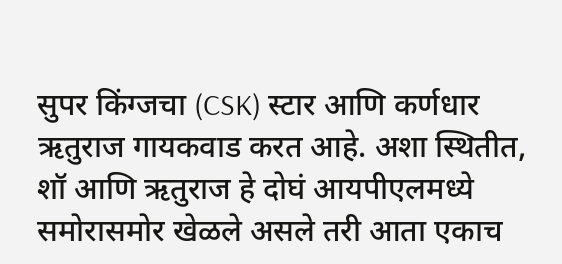सुपर किंग्जचा (CSK) स्टार आणि कर्णधार ऋतुराज गायकवाड करत आहे. अशा स्थितीत, शॉ आणि ऋतुराज हे दोघं आयपीएलमध्ये समोरासमोर खेळले असले तरी आता एकाच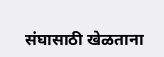संघासाठी खेळताना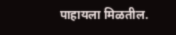पाहायला मिळतील.